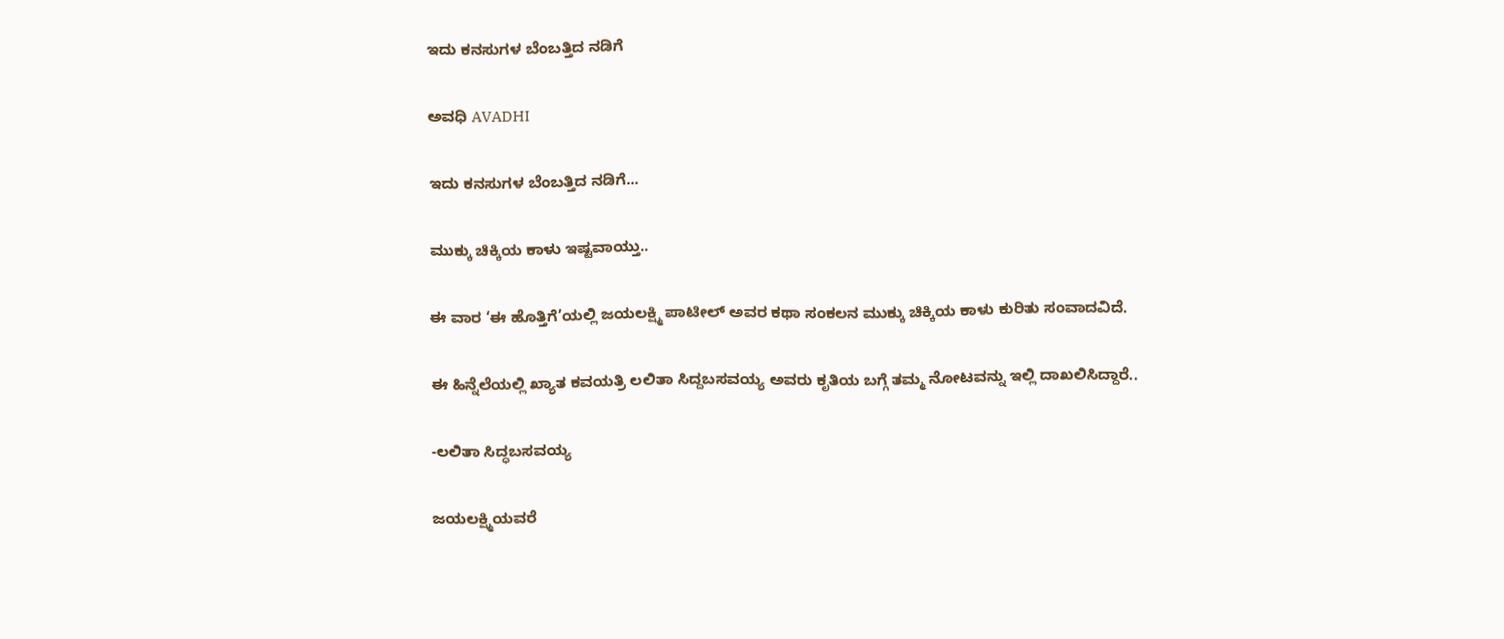ಇದು ಕನಸುಗಳ ಬೆಂಬತ್ತಿದ ನಡಿಗೆ‍

ಅವಧಿ AVADHI

ಇದು ಕನಸುಗಳ ಬೆಂಬತ್ತಿದ ನಡಿಗೆ...

ಮುಕ್ಕು ಚಿಕ್ಕಿಯ ಕಾಳು ಇಷ್ಟವಾಯ್ತು..

ಈ ವಾರ ‘ಈ ಹೊತ್ತಿಗೆ’ಯಲ್ಲಿ ಜಯಲಕ್ಷ್ಮಿ ಪಾಟೀಲ್ ಅವರ ಕಥಾ ಸಂಕಲನ ಮುಕ್ಕು ಚಿಕ್ಕಿಯ ಕಾಳು ಕುರಿತು ಸಂವಾದವಿದೆ.

ಈ ಹಿನ್ನೆಲೆಯಲ್ಲಿ ಖ್ಯಾತ ಕವಯತ್ರಿ ಲಲಿತಾ ಸಿದ್ದಬಸವಯ್ಯ ಅವರು ಕೃತಿಯ ಬಗ್ಗೆ ತಮ್ಮ ನೋಟವನ್ನು ಇಲ್ಲಿ ದಾಖಲಿಸಿದ್ದಾರೆ..

-ಲಲಿತಾ ಸಿದ್ಧಬಸವಯ್ಯ

ಜಯಲಕ್ಷ್ಮಿಯವರೆ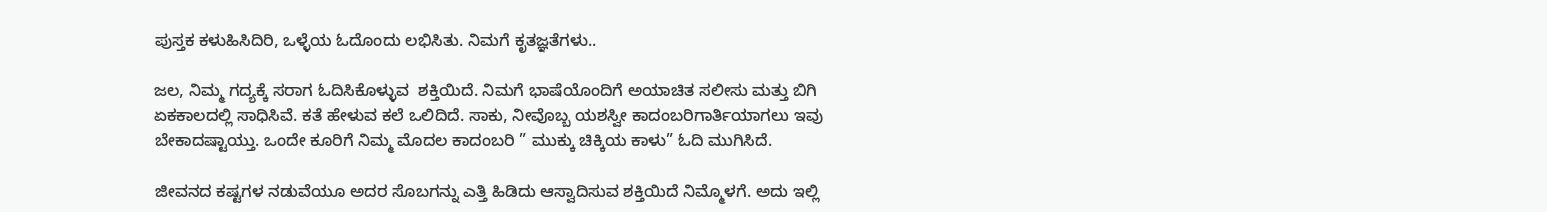ಪುಸ್ತಕ ಕಳುಹಿಸಿದಿರಿ, ಒಳ್ಳೆಯ ಓದೊಂದು ಲಭಿಸಿತು. ನಿಮಗೆ ಕೃತಜ್ಞತೆಗಳು..

ಜಲ, ನಿಮ್ಮ ಗದ್ಯಕ್ಕೆ ಸರಾಗ ಓದಿಸಿಕೊಳ್ಳುವ  ಶಕ್ತಿಯಿದೆ. ನಿಮಗೆ ಭಾಷೆಯೊಂದಿಗೆ ಅಯಾಚಿತ ಸಲೀಸು ಮತ್ತು ಬಿಗಿ ಏಕಕಾಲದಲ್ಲಿ ಸಾಧಿಸಿವೆ. ಕತೆ ಹೇಳುವ ಕಲೆ ಒಲಿದಿದೆ. ಸಾಕು, ನೀವೊಬ್ಬ ಯಶಸ್ವೀ‌ ಕಾದಂಬರಿಗಾರ್ತಿಯಾಗಲು ಇವು ಬೇಕಾದಷ್ಟಾಯ್ತು. ಒಂದೇ ಕೂರಿಗೆ ನಿಮ್ಮ ಮೊದಲ ಕಾದಂಬರಿ ” ಮುಕ್ಕು ಚಿಕ್ಕಿಯ ಕಾಳು” ಓದಿ ಮುಗಿಸಿದೆ.

ಜೀವನದ ಕಷ್ಟಗಳ ನಡುವೆಯೂ ಅದರ ಸೊಬಗನ್ನು ಎತ್ತಿ ಹಿಡಿದು ಆಸ್ವಾದಿಸುವ ಶಕ್ತಿಯಿದೆ ನಿಮ್ಮೊಳಗೆ. ಅದು ಇಲ್ಲಿ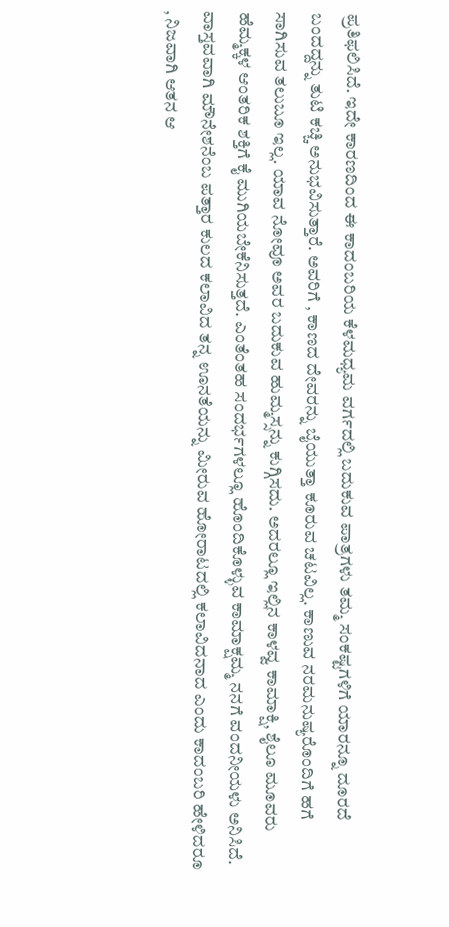ಪ್ರತಿಫಲಿಸಿದೆ. ಇದೇ ಕಾರಣದಿಂದ ಈ ಕಾದಂಬರಿಯ ಕೆಳಮಧ್ಯಮ ವರ್ಗದಲ್ಲಿ ಬದುಕುವ ಪಾತ್ರಗಳು ತಮ್ಮ ಸಂಕಷ್ಟಗಳಿಗೆ ಯಾರನ್ನೂ ದೂರದೆ ಬಂದದ್ದನ್ನು ತುಟಿ ಕಚ್ಚಿ ಅನುಭವಿಸುತ್ತಾರೆ. ಅವರಿಗೆ‌ , ಕಾಣದ ದೇವರನ್ನು ಬೈಯುತ್ತಾ ಕೂರುವ ಚಟವಿಲ್ಲ. ಕಾಣುವ ನರಮನುಷ್ಯರೊಂದಿಗೆ ಹಗೆ ಸಾಗಿಸುವ ತಲುಬೂ ಇಲ್ಲ. ಯಾವ ನೋವೂ ಅವರ ಬದುಕುವ ಹುಮ್ಮಸ್ಸನ್ನು ಕುಗ್ಗಿಸದು. ಅದರಲ್ಲೂ ಇಲ್ಲಿನ‌ ಕಾಳವ್ವ ಕಾಮಾಕ್ಷಿ, ಶೈಲೂ ಮೂವರು ಹೆಮ್ಮಕ್ಕಳ ಆಂತರಿಕ ಶಕ್ತಿಗೆ ಕೈ ಮುಗಿಯಬೇಕೆನಿಸುತ್ತದೆ. ಎಂತೆಂತಹ‌ ಸಂದರ್ಭಗಳಲ್ಲೂ ಹೊಂದಿಕೊಳ್ಳುವ ಕಾಮಾಕ್ಷಮ್ಮ ನನಗೆ ವಂದನೀಯಳು ಅನಿಸಿದೆ. ವಾಸ್ತವವಾಗಿ ಮೌನೇಶನೆಂಬ ಪತ್ತಾರ ಕುಲದ ಕಲಾವಿದ ತನ್ನ ಊನತೆಯನ್ನು ಮೀರುವ ಹೋರಾಟದಲ್ಲಿ ಕಲಾವಿದನಾದ ಎಂದು ಕಾದಂಬರಿ ಹೇಳಿದರೂ , ನಿಜವಾಗಿ ಆತನ ಆ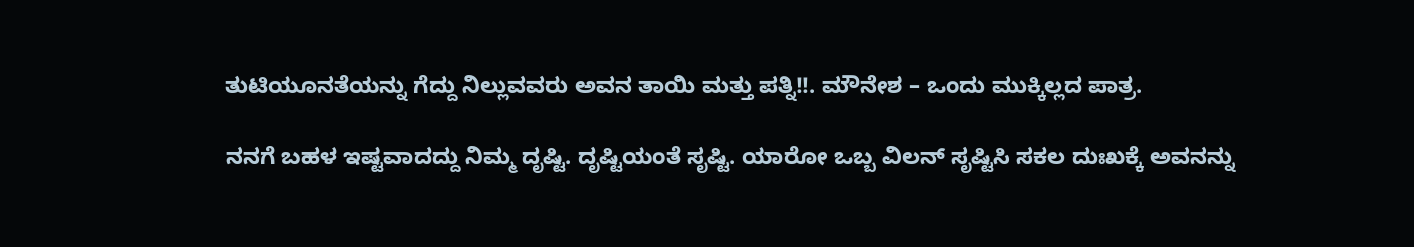ತುಟಿಯೂನತೆಯನ್ನು ಗೆದ್ದು ನಿಲ್ಲುವವರು ಅವನ‌ ತಾಯಿ ಮತ್ತು ಪತ್ನಿ!!. ಮೌನೇಶ – ಒಂದು ಮುಕ್ಕಿಲ್ಲದ ಪಾತ್ರ.

ನನಗೆ ಬಹಳ ಇಷ್ಟವಾದದ್ದು ನಿಮ್ಮ ದೃಷ್ಟಿ. ದೃಷ್ಟಿಯಂತೆ ಸೃಷ್ಟಿ. ಯಾರೋ ಒಬ್ಬ ವಿಲನ್ ಸೃಷ್ಟಿಸಿ ಸಕಲ ದುಃಖಕ್ಕೆ ಅವನನ್ನು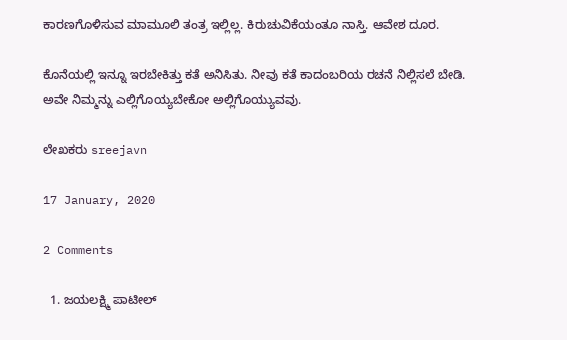ಕಾರಣಗೊಳಿಸುವ ಮಾಮೂಲಿ ತಂತ್ರ ಇಲ್ಲಿಲ್ಲ. ಕಿರುಚುವಿಕೆಯಂತೂ ನಾಸ್ತಿ. ಆವೇಶ ದೂರ.

ಕೊನೆಯಲ್ಲಿ ಇನ್ನೂ ಇರಬೇಕಿತ್ತು ಕತೆ ಅನಿಸಿತು. ನೀವು ಕತೆ ಕಾದಂಬರಿಯ ರಚನೆ ನಿಲ್ಲಿಸಲೆ ಬೇಡಿ. ಅವೇ ನಿಮ್ಮನ್ನು ಎಲ್ಲಿಗೊಯ್ಯಬೇಕೋ ಅಲ್ಲಿಗೊಯ್ಯುವವು.

ಲೇಖಕರು sreejavn

17 January, 2020

2 Comments

  1. ಜಯಲಕ್ಷ್ಮಿ ಪಾಟೀಲ್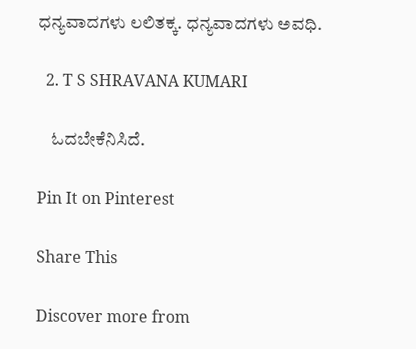ಧನ್ಯವಾದಗಳು ಲಲಿತಕ್ಕ. ಧನ್ಯವಾದಗಳು ಅವಧಿ.

  2. T S SHRAVANA KUMARI

    ಓದಬೇಕೆನಿಸಿದೆ.

Pin It on Pinterest

Share This

Discover more from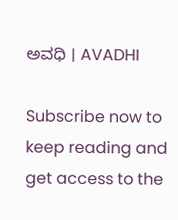ಅವಧಿ । AVADHI

Subscribe now to keep reading and get access to the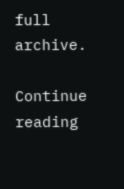full archive.

Continue reading